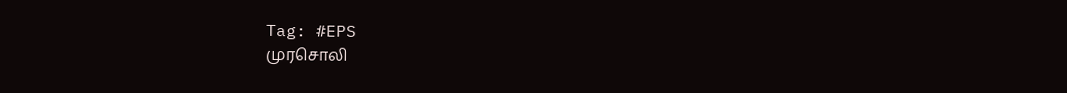Tag: #EPS
முரசொலி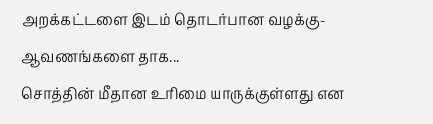அறக்கட்டளை இடம் தொடர்பான வழக்கு-ஆவணங்களை தாக...
சொத்தின் மீதான உரிமை யாருக்குள்ளது என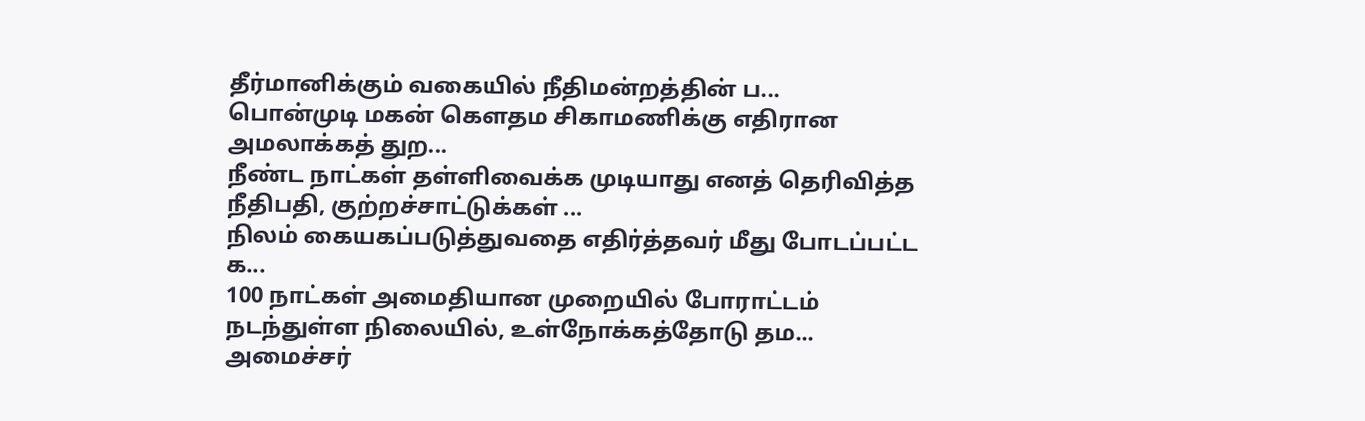தீர்மானிக்கும் வகையில் நீதிமன்றத்தின் ப...
பொன்முடி மகன் கௌதம சிகாமணிக்கு எதிரான அமலாக்கத் துற...
நீண்ட நாட்கள் தள்ளிவைக்க முடியாது எனத் தெரிவித்த நீதிபதி, குற்றச்சாட்டுக்கள் ...
நிலம் கையகப்படுத்துவதை எதிர்த்தவர் மீது போடப்பட்ட க...
100 நாட்கள் அமைதியான முறையில் போராட்டம் நடந்துள்ள நிலையில், உள்நோக்கத்தோடு தம...
அமைச்சர்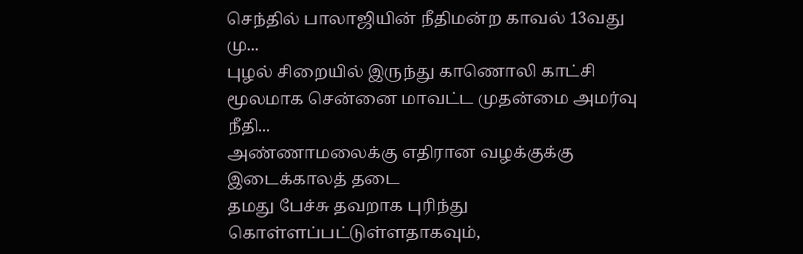செந்தில் பாலாஜியின் நீதிமன்ற காவல் 13வது மு...
புழல் சிறையில் இருந்து காணொலி காட்சி மூலமாக சென்னை மாவட்ட முதன்மை அமர்வு நீதி...
அண்ணாமலைக்கு எதிரான வழக்குக்கு இடைக்காலத் தடை
தமது பேச்சு தவறாக புரிந்து கொள்ளப்பட்டுள்ளதாகவும்,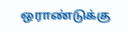ஒராண்டுக்கு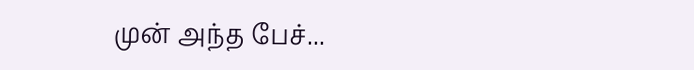முன் அந்த பேச்...